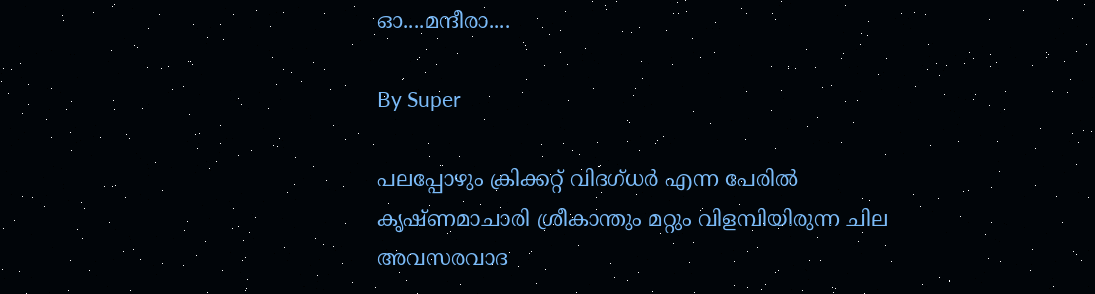ഓ....മന്ദീരാ....

By Super

പലപ്പോഴും ക്രിക്കറ്റ് വിദഗ്ധര്‍ എന്ന പേരില്‍ കൃഷ്ണമാചാരി ശ്രീകാന്തും മറ്റും വിളമ്പിയിരുന്ന ചില അവസരവാദ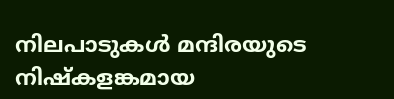നിലപാടുകള്‍ മന്ദിരയുടെ നിഷ്കളങ്കമായ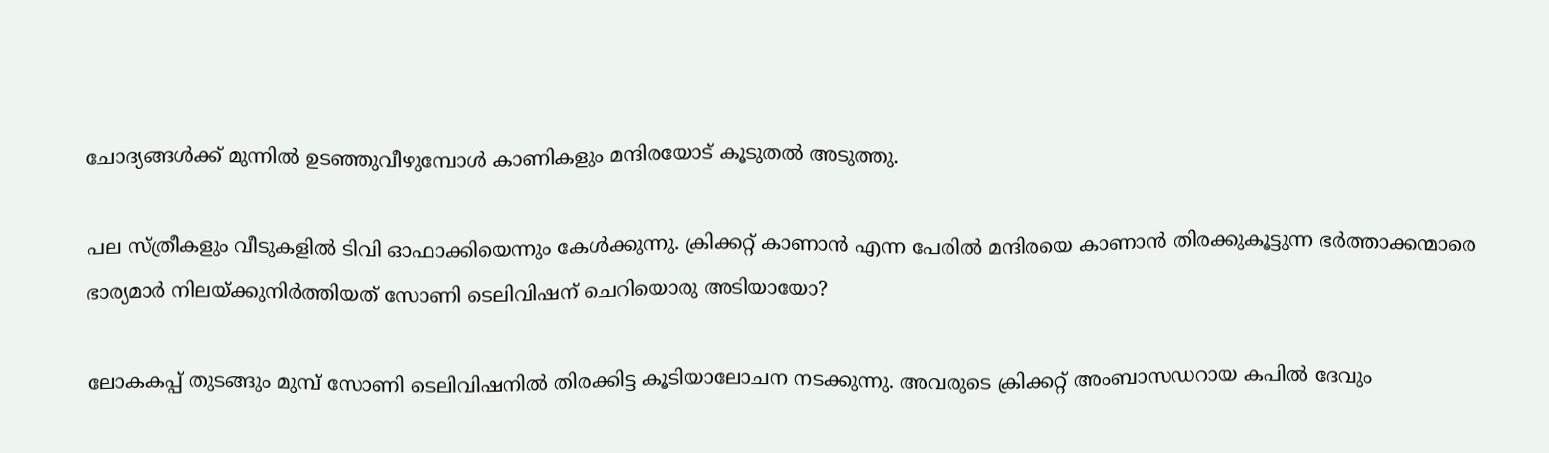ചോദ്യങ്ങള്‍ക്ക് മുന്നില്‍ ഉടഞ്ഞുവീഴുമ്പോള്‍ കാണികളും മന്ദിരയോട് കൂടുതല്‍ അടുത്തു.

പല സ്ത്രീകളും വീടുകളില്‍ ടിവി ഓഫാക്കിയെന്നും കേള്‍ക്കുന്നു. ക്രിക്കറ്റ് കാണാന്‍ എന്ന പേരില്‍ മന്ദിരയെ കാണാന്‍ തിരക്കുകൂട്ടുന്ന ഭര്‍ത്താക്കന്മാരെ ഭാര്യമാര്‍ നിലയ്ക്കുനിര്‍ത്തിയത് സോണി ടെലിവിഷന് ചെറിയൊരു അടിയായോ?

ലോകകപ്പ് തുടങ്ങും മുമ്പ് സോണി ടെലിവിഷനില്‍ തിരക്കിട്ട കൂടിയാലോചന നടക്കുന്നു. അവരുടെ ക്രിക്കറ്റ് അംബാസഡറായ കപില്‍ ദേവും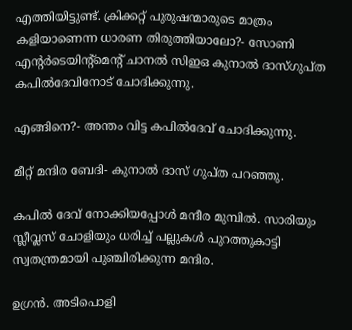എത്തിയിട്ടുണ്ട്. ക്രിക്കറ്റ് പുരുഷന്മാരുടെ മാത്രം കളിയാണെന്ന ധാരണ തിരുത്തിയാലോ?- സോണി എന്റര്‍ടെയിന്റ്മെന്റ് ചാനല്‍ സിഇഒ കുനാല്‍ ദാസ്ഗുപ്ത കപില്‍ദേവിനോട് ചോദിക്കുന്നു.

എങ്ങിനെ?- അന്തം വിട്ട കപില്‍ദേവ് ചോദിക്കുന്നു.

മീറ്റ് മന്ദിര ബേദി- കുനാല്‍ ദാസ് ഗുപ്ത പറഞ്ഞു.

കപില്‍ ദേവ് നോക്കിയപ്പോള്‍ മന്ദീര മുമ്പില്‍. സാരിയും സ്ലീവ്ലസ് ചോളിയും ധരിച്ച് പല്ലുകള്‍ പുറത്തുകാട്ടി സ്വതന്ത്രമായി പുഞ്ചിരിക്കുന്ന മന്ദിര.

ഉഗ്രന്‍. അടിപൊളി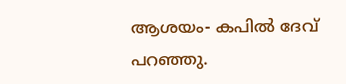ആശയം- കപില്‍ ദേവ് പറഞ്ഞു.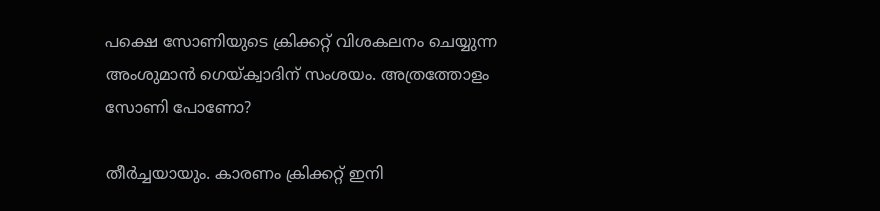പക്ഷെ സോണിയുടെ ക്രിക്കറ്റ് വിശകലനം ചെയ്യുന്ന അംശുമാന്‍ ഗെയ്ക്വാദിന് സംശയം. അത്രത്തോളം സോണി പോണോ?

തീര്‍ച്ചയായും. കാരണം ക്രിക്കറ്റ് ഇനി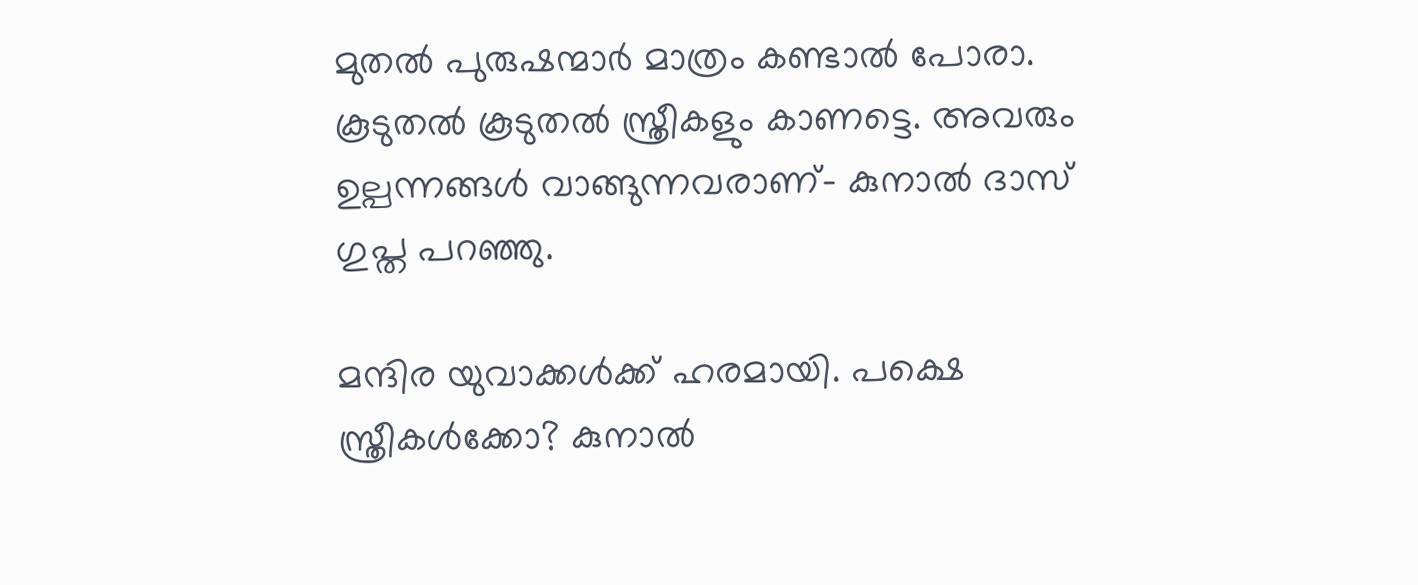മുതല്‍ പുരുഷന്മാര്‍ മാത്രം കണ്ടാല്‍ പോരാ. കൂടുതല്‍ കൂടുതല്‍ സ്ത്രീകളും കാണട്ടെ. അവരും ഉല്പന്നങ്ങള്‍ വാങ്ങുന്നവരാണ്- കുനാല്‍ ദാസ് ഗുപ്ത പറഞ്ഞു.

മന്ദിര യുവാക്കള്‍ക്ക് ഹരമായി. പക്ഷെ സ്ത്രീകള്‍ക്കോ? കുനാല്‍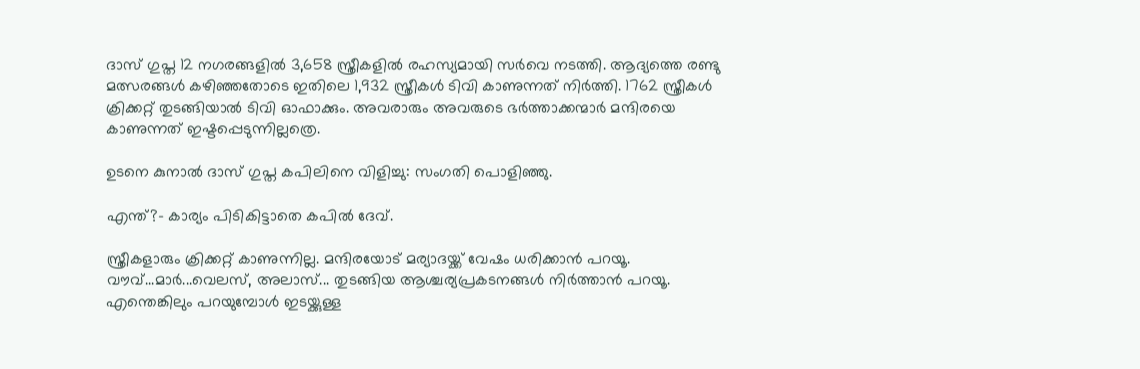ദാസ് ഗുപ്ത 12 നഗരങ്ങളില്‍ 3,658 സ്ത്രീകളില്‍ രഹസ്യമായി സര്‍വെ നടത്തി. ആദ്യത്തെ രണ്ടു മത്സരങ്ങള്‍ കഴിഞ്ഞതോടെ ഇതിലെ 1,932 സ്ത്രീകള്‍ ടിവി കാണുന്നത് നിര്‍ത്തി. 1762 സ്ത്രീകള്‍ ക്രിക്കറ്റ് തുടങ്ങിയാല്‍ ടിവി ഓഫാക്കും. അവരാരും അവരുടെ ഭര്‍ത്താക്കന്മാര്‍ മന്ദിരയെ കാണുന്നത് ഇഷ്ടപ്പെടുന്നില്ലത്രെ.

ഉടനെ കുനാല്‍ ദാസ് ഗുപ്ത കപിലിനെ വിളിച്ചു: സംഗതി പൊളിഞ്ഞു.

എന്ത്?- കാര്യം പിടികിട്ടാതെ കപില്‍ ദേവ്.

സ്ത്രീകളാരും ക്രിക്കറ്റ് കാണുന്നില്ല. മന്ദിരയോട് മര്യാദയ്ക്ക് വേഷം ധരിക്കാന്‍ പറയൂ. വൗവ്...മാര്‍...വെലസ്, അലാസ്... തുടങ്ങിയ ആശ്ചര്യപ്രകടനങ്ങള്‍ നിര്‍ത്താന്‍ പറയൂ. എന്തെങ്കിലും പറയുമ്പോള്‍ ഇടയ്ക്കുള്ള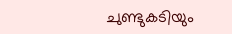ചുണ്ടുകടിയും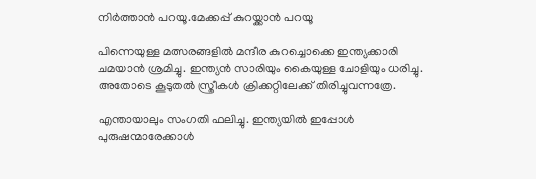നിര്‍ത്താന്‍ പറയൂ.മേക്കപ്പ് കുറയ്ക്കാന്‍ പറയൂ

പിന്നെയുള്ള മത്സരങ്ങളില്‍ മന്ദീര കുറച്ചൊക്കെ ഇന്ത്യക്കാരി ചമയാന്‍ ശ്രമിച്ചു. ഇന്ത്യന്‍ സാരിയും കൈയുള്ള ചോളിയും ധരിച്ചു. അതോടെ കൂടുതല്‍ സ്ത്രീകള്‍ ക്രിക്കറ്റിലേക്ക് തിരിച്ചുവന്നത്രേ.

എന്തായാലും സംഗതി ഫലിച്ചു. ഇന്ത്യയില്‍ ഇപ്പോള്‍ പുരുഷന്മാരേക്കാള്‍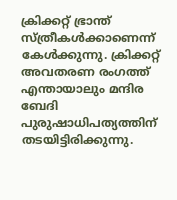ക്രിക്കറ്റ് ഭ്രാന്ത് സ്ത്രീകള്‍ക്കാണെന്ന് കേള്‍ക്കുന്നു. ക്രിക്കറ്റ് അവതരണ രംഗത്ത് എന്തായാലും മന്ദിര ബേദി പുരുഷാധിപത്യത്തിന് തടയിട്ടിരിക്കുന്നു.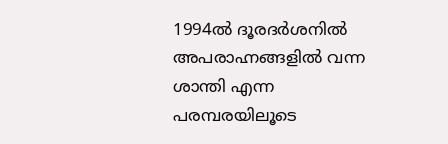1994ല്‍ ദൂരദര്‍ശനില്‍ അപരാഹ്നങ്ങളില്‍ വന്ന ശാന്തി എന്ന പരമ്പരയിലൂടെ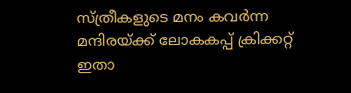സ്ത്രീകളുടെ മനം കവര്‍ന്ന മന്ദിരയ്ക്ക് ലോകകപ്പ് ക്രിക്കറ്റ് ഇതാ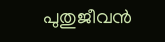പുതുജീവന്‍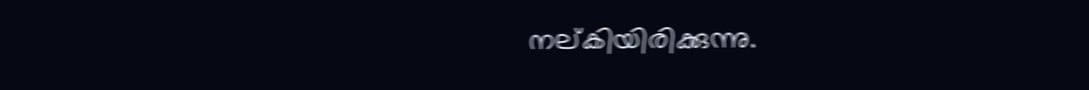നല്കിയിരിക്കുന്നു.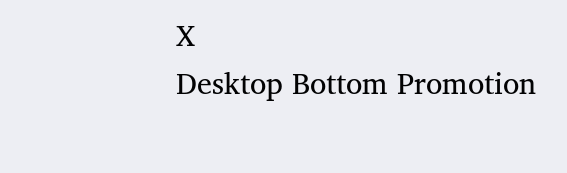X
Desktop Bottom Promotion